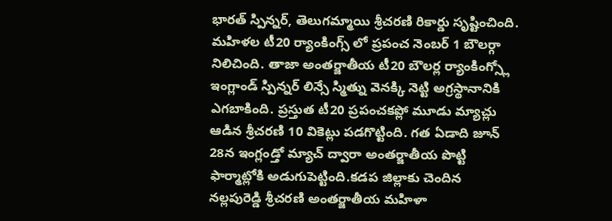భారత్ స్పిన్నర్, తెలుగమ్మాయి శ్రీచరణి రికార్డు సృష్టించింది. మహిళల టీ20 ర్యాంకింగ్స్ లో ప్రపంచ నెంబర్ 1 బౌలర్గా నిలిచింది. తాజా అంతర్జాతీయ టీ20 బౌలర్ల ర్యాంకింగ్స్లో ఇంగ్లాండ్ స్పిన్నర్ లిన్సే స్మిత్ను వెనక్కి నెట్టి అగ్రస్థానానికి ఎగబాకింది. ప్రస్తుత టీ20 ప్రపంచకప్లో మూడు మ్యాచ్లు ఆడిన శ్రీచరణి 10 వికెట్లు పడగొట్టింది. గత ఏడాది జూన్ 28న ఇంగ్లండ్తో మ్యాచ్ ద్వారా అంతర్జాతీయ పొట్టి ఫార్మాట్లోకి అడుగుపెట్టింది.కడప జిల్లాకు చెందిన నల్లపురెడ్డి శ్రీచరణి అంతర్జాతీయ మహిళా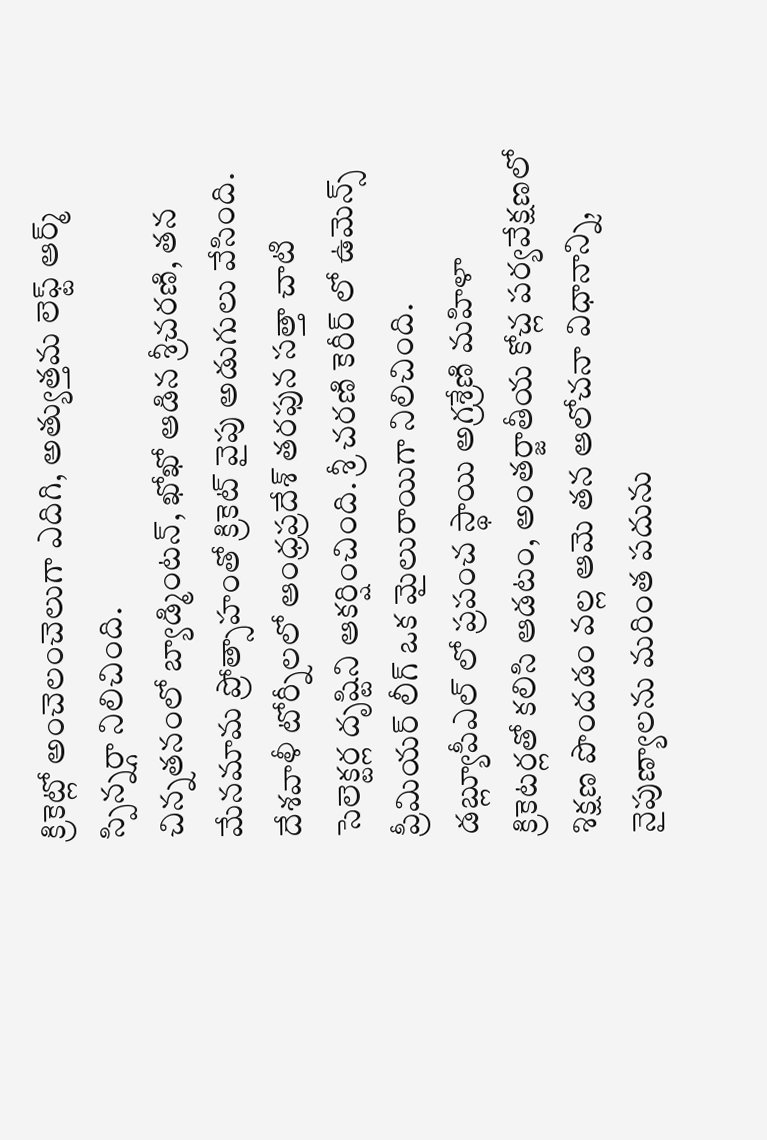క్రికెట్లో అంచెలంచెలుగా ఎదిగి, అత్యుత్తమ లెఫ్ట్ ఆర్మ్ స్పిన్నర్గా నిలిచింది.
చిన్నతనంలో బ్యాడ్మింటన్, ఖోఖో ఆడిన శ్రీచరణి, తన మేనమామ ప్రోత్సాహంతో క్రికెట్ వైపు అడుగులు వేసింది. దేశవాళీ టోర్నీలలో ఆంధ్రప్రదేశ్ తరఫున సత్తా చాటి సెలెక్టర్ల దృష్టిని ఆకర్షించింది. శ్రీ చరణి కెరీర్ లో ఉమెన్స్ ప్రీమియర్ లీగ్ ఒక మైలురాయిగా నిలిచింది. డబ్ల్యూపీఎల్ లో ప్రపంచ స్థాయి అగ్రశ్రేణి మహిళా క్రికెటర్లతో కలిసి ఆడటం, అంతర్జాతీయ కోచ్ల పర్యవేక్షణలో శిక్షణ పొందడం వల్ల ఆమె తన ఆలోచనా విధానాన్ని, నైపుణ్యాలను మరింత పదును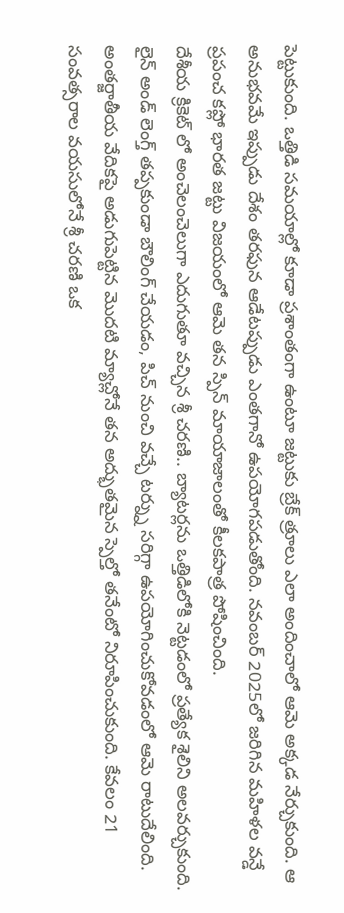పెట్టుకుంది. ఒత్తిడి సమయాల్లో కూడా ప్రశాంతంగా ఉంటూ జట్టుకు బ్రేక్ త్రూలు ఎలా అందించాలో ఆమె అక్కడ నేర్చుకుంది. ఆ అనుభవమే ఇప్పుడు దేశం తరఫున ఆడేటప్పుడు ఎంతగానో ఉపయోగపడుతోంది. నవంబర్ 2025లో జరిగిన మహిళల వన్డే ప్రపంచ కప్లో భారత జట్టు విజయంలో ఆమె తన స్పిన్ మాయాజాలంతో కీలకపాత్ర పోషించింది.
దేశీయ క్రికెట్ లో అంచెలంచెలుగా ఎదుగుతూ వచ్చిన శ్రీ చరణి.. బ్యాటర్లను ఒత్తిడిలోకి నెట్టడంలో ప్రత్యేక శైలిని అలవర్చుకుంది. లైన్ అండ్ లెంగ్త్ తప్పకుండా బౌలింగ్ చేయడం, పిచ్ నుంచి వచ్చే టర్న్ను సరిగ్గా ఉపయోగించుకోవడంలో ఆమె రాటుదేలింది. అంతర్జాతీయ వేదికపై అడుగుపెట్టిన మొదటి మ్యాచ్లోనే తన అద్భుతమైన స్పెల్తో తనేంటో నిరూపించుకుంది. కేవలం 21 సంవత్సరాల వయసులోనే శ్రీ చరణి ఒక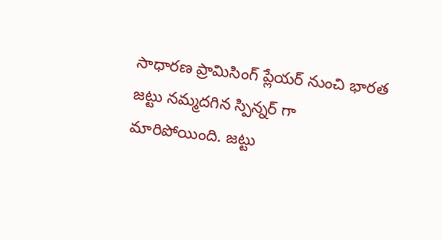సాధారణ ప్రామిసింగ్ ప్లేయర్ నుంచి భారత జట్టు నమ్మదగిన స్పిన్నర్ గా మారిపోయింది. జట్టు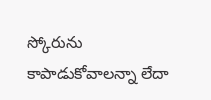స్కోరును కాపాడుకోవాలన్నా లేదా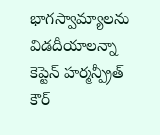భాగస్వామ్యాలను విడదీయాలన్నా కెప్టెన్ హర్మన్ప్రీత్ కౌర్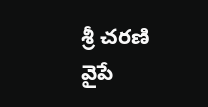శ్రీ చరణి వైపే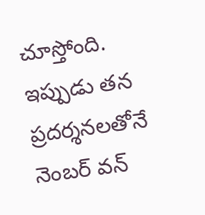చూస్తోంది. ఇప్పుడు తన ప్రదర్శనలతోనే నెంబర్ వన్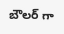బౌలర్ గా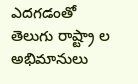ఎదగడంతో తెలుగు రాష్ట్రా ల అభిమానులు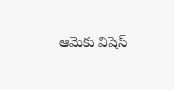ఆమెకు విషెస్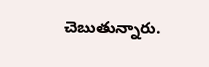చెబుతున్నారు.